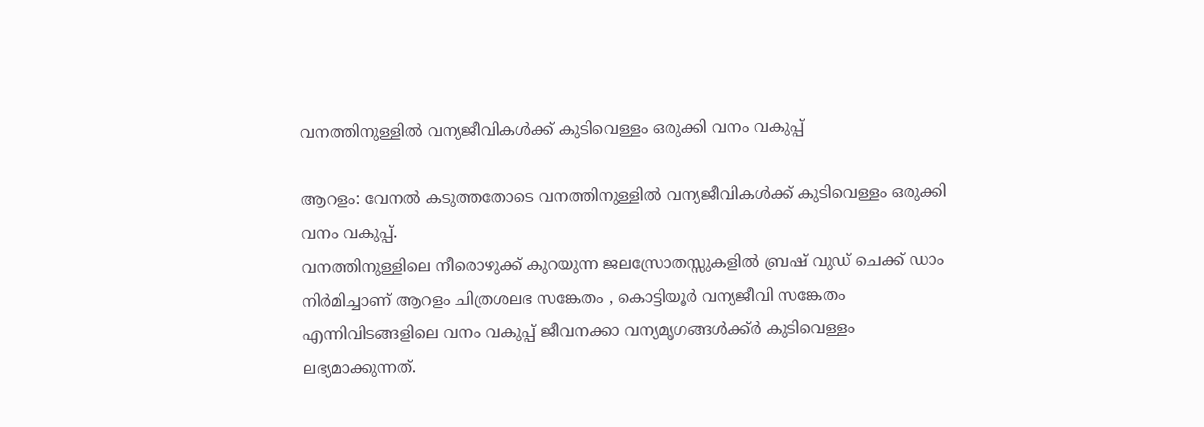വനത്തിനുള്ളിൽ വന്യജീവികൾക്ക് കുടിവെള്ളം ഒരുക്കി വനം വകുപ്പ്

ആറളം: വേനൽ കടുത്തതോടെ വനത്തിനുള്ളിൽ വന്യജീവികൾക്ക് കുടിവെള്ളം ഒരുക്കി വനം വകുപ്പ്.
വനത്തിനുള്ളിലെ നീരൊഴുക്ക് കുറയുന്ന ജലസ്രോതസ്സുകളിൽ ബ്രഷ് വുഡ് ചെക്ക് ഡാം നിർമിച്ചാണ് ആറളം ചിത്രശലഭ സങ്കേതം , കൊട്ടിയൂർ വന്യജീവി സങ്കേതം എന്നിവിടങ്ങളിലെ വനം വകുപ്പ് ജീവനക്കാ വന്യമൃഗങ്ങൾക്ക്ർ കുടിവെള്ളം ലഭ്യമാക്കുന്നത്.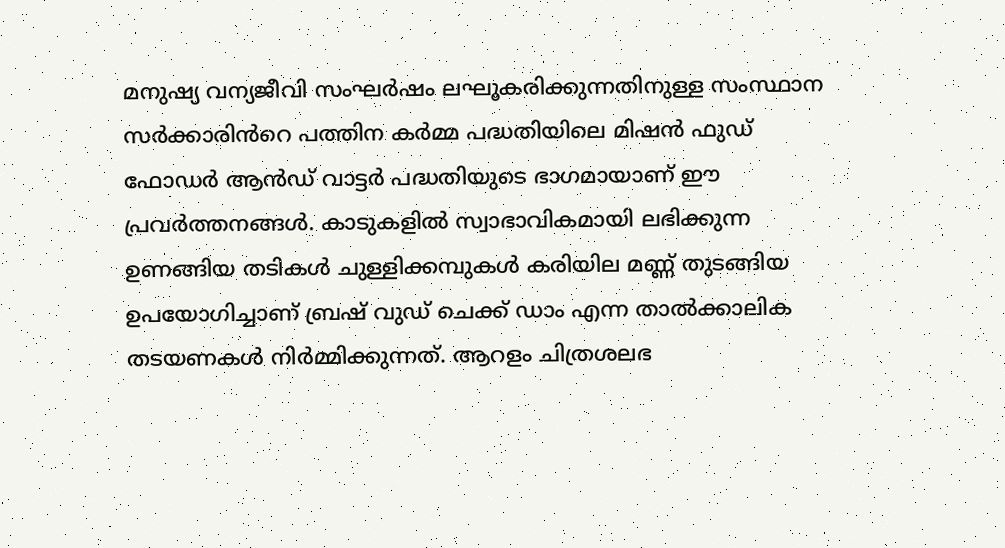മനുഷ്യ വന്യജീവി സംഘർഷം ലഘൂകരിക്കുന്നതിനുള്ള സംസ്ഥാന സർക്കാരിൻറെ പത്തിന കർമ്മ പദ്ധതിയിലെ മിഷൻ ഫുഡ് ഫോഡർ ആൻഡ് വാട്ടർ പദ്ധതിയുടെ ഭാഗമായാണ് ഈ പ്രവർത്തനങ്ങൾ. കാടുകളിൽ സ്വാഭാവികമായി ലഭിക്കുന്ന ഉണങ്ങിയ തടികൾ ചുള്ളിക്കമ്പുകൾ കരിയില മണ്ണ് തുടങ്ങിയ ഉപയോഗിച്ചാണ് ബ്രഷ് വുഡ് ചെക്ക് ഡാം എന്ന താൽക്കാലിക തടയണകൾ നിർമ്മിക്കുന്നത്. ആറളം ചിത്രശലഭ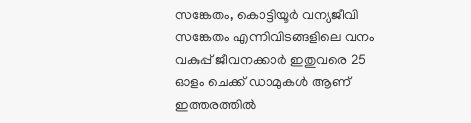സങ്കേതം, കൊട്ടിയൂർ വന്യജീവി സങ്കേതം എന്നിവിടങ്ങളിലെ വനം വകുപ്പ് ജീവനക്കാർ ഇതുവരെ 25 ഓളം ചെക്ക് ഡാമുകൾ ആണ് ഇത്തരത്തിൽ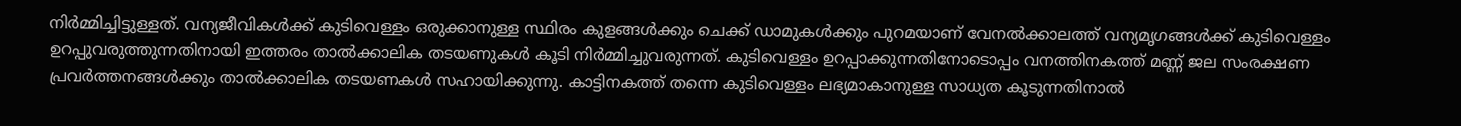നിർമ്മിച്ചിട്ടുള്ളത്. വന്യജീവികൾക്ക് കുടിവെള്ളം ഒരുക്കാനുള്ള സ്ഥിരം കുളങ്ങൾക്കും ചെക്ക് ഡാമുകൾക്കും പുറമയാണ് വേനൽക്കാലത്ത് വന്യമൃഗങ്ങൾക്ക് കുടിവെള്ളം ഉറപ്പുവരുത്തുന്നതിനായി ഇത്തരം താൽക്കാലിക തടയണുകൾ കൂടി നിർമ്മിച്ചുവരുന്നത്. കുടിവെള്ളം ഉറപ്പാക്കുന്നതിനോടൊപ്പം വനത്തിനകത്ത് മണ്ണ് ജല സംരക്ഷണ പ്രവർത്തനങ്ങൾക്കും താൽക്കാലിക തടയണകൾ സഹായിക്കുന്നു. കാട്ടിനകത്ത് തന്നെ കുടിവെള്ളം ലഭ്യമാകാനുള്ള സാധ്യത കൂടുന്നതിനാൽ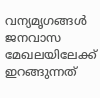വന്യമൃഗങ്ങൾ ജനവാസ മേഖലയിലേക്ക് ഇറങ്ങുന്നത്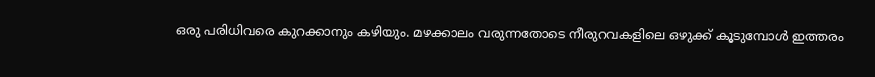ഒരു പരിധിവരെ കുറക്കാനും കഴിയും. മഴക്കാലം വരുന്നതോടെ നീരുറവകളിലെ ഒഴുക്ക് കൂടുമ്പോൾ ഇത്തരം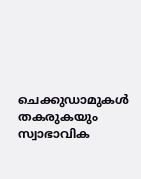ചെക്കുഡാമുകൾ തകരുകയും സ്വാഭാവിക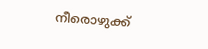നീരൊഴുക്ക്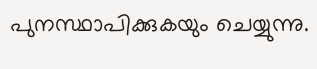പുനസ്ഥാപിക്കുകയും ചെയ്യുന്നു.